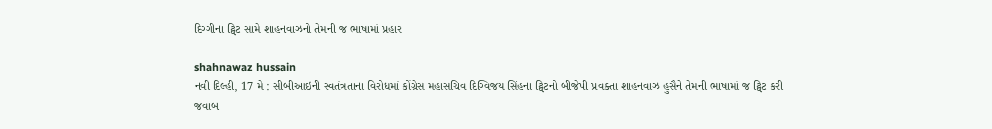દિગ્ગીના ટ્વિટ સામે શાહનવાઝનો તેમની જ ભાષામાં પ્રહાર

shahnawaz hussain
નવી દિલ્હી, 17 મે : સીબીઆઇની સ્વતંત્રતાના વિરોધમાં કોંગ્રેસ મહાસચિવ દિગ્વિજય સિંહના ટ્વિટનો બીજેપી પ્રવક્તા શાહનવાઝ હુસૈને તેમની ભાષામાં જ ટ્વિટ કરી જવાબ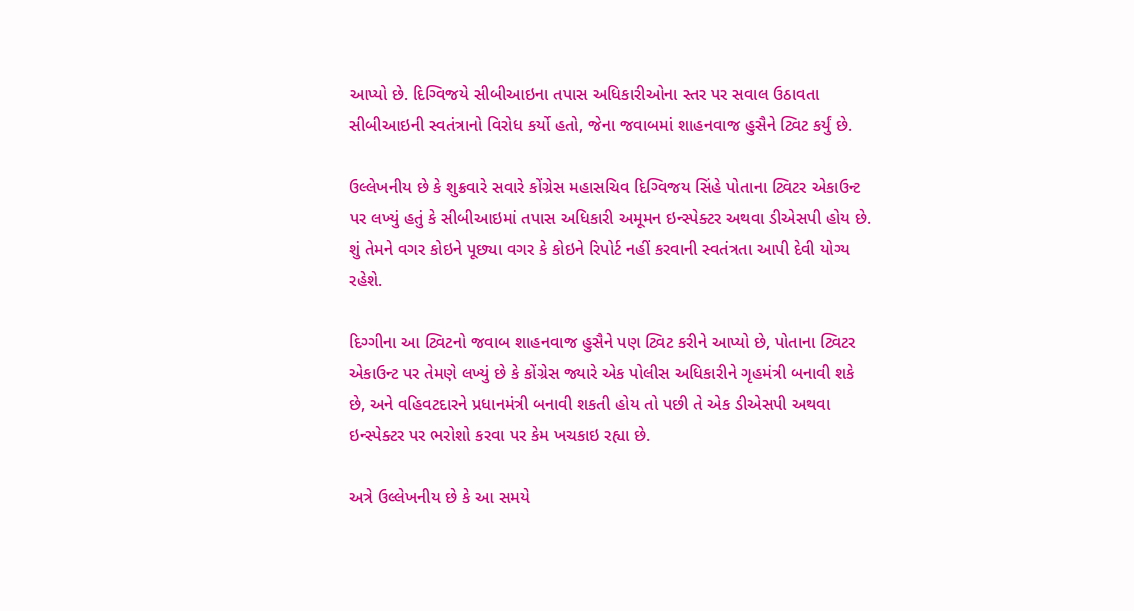આપ્યો છે. દિગ્વિજયે સીબીઆઇના તપાસ અધિકારીઓના સ્તર પર સવાલ ઉઠાવતા સીબીઆઇની સ્વતંત્રાનો વિરોધ કર્યો હતો, જેના જવાબમાં શાહનવાજ હુસૈને ટ્વિટ કર્યું છે.

ઉલ્લેખનીય છે કે શુક્રવારે સવારે કોંગ્રેસ મહાસચિવ દિગ્વિજય સિંહે પોતાના ટ્વિટર એકાઉન્ટ પર લખ્યું હતું કે સીબીઆઇમાં તપાસ અધિકારી અમૂમન ઇન્સ્પેક્ટર અથવા ડીએસપી હોય છે. શું તેમને વગર કોઇને પૂછ્યા વગર કે કોઇને રિપોર્ટ નહીં કરવાની સ્વતંત્રતા આપી દેવી યોગ્ય રહેશે.

દિગ્ગીના આ ટ્વિટનો જવાબ શાહનવાજ હુસૈને પણ ટ્વિટ કરીને આપ્યો છે, પોતાના ટ્વિટર એકાઉન્ટ પર તેમણે લખ્યું છે કે કોંગ્રેસ જ્યારે એક પોલીસ અધિકારીને ગૃહમંત્રી બનાવી શકે છે, અને વહિવટદારને પ્રધાનમંત્રી બનાવી શકતી હોય તો પછી તે એક ડીએસપી અથવા ઇન્સ્પેક્ટર પર ભરોશો કરવા પર કેમ ખચકાઇ રહ્યા છે.

અત્રે ઉલ્લેખનીય છે કે આ સમયે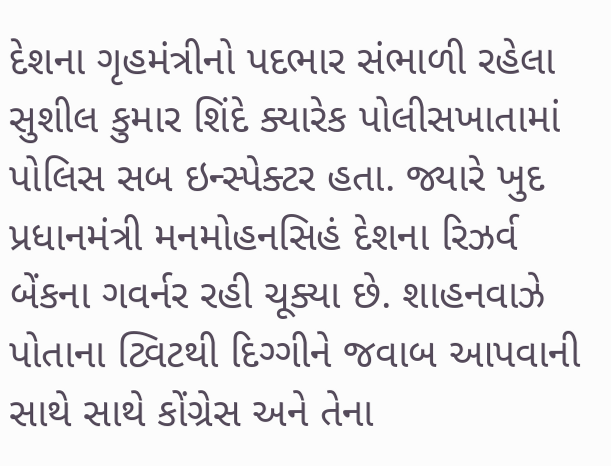દેશના ગૃહમંત્રીનો પદભાર સંભાળી રહેલા સુશીલ કુમાર શિંદે ક્યારેક પોલીસખાતામાં પોલિસ સબ ઇન્સ્પેક્ટર હતા. જ્યારે ખુદ પ્રધાનમંત્રી મનમોહનસિહં દેશના રિઝર્વ બેંકના ગવર્નર રહી ચૂક્યા છે. શાહનવાઝે પોતાના ટ્વિટથી દિગ્ગીને જવાબ આપવાની સાથે સાથે કોંગ્રેસ અને તેના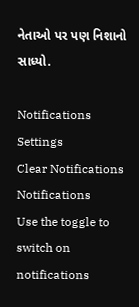નેતાઓ પર પણ નિશાનો સાધ્યો.

Notifications
Settings
Clear Notifications
Notifications
Use the toggle to switch on notifications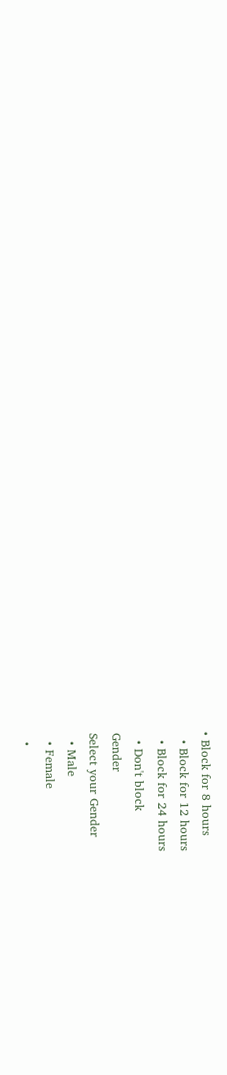• Block for 8 hours
  • Block for 12 hours
  • Block for 24 hours
  • Don't block
Gender
Select your Gender
  • Male
  • Female
  •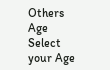Others
Age
Select your Age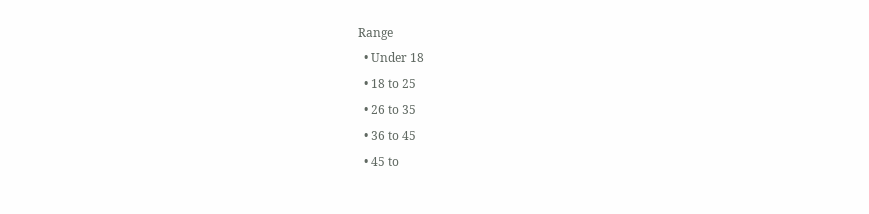Range
  • Under 18
  • 18 to 25
  • 26 to 35
  • 36 to 45
  • 45 to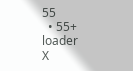55
  • 55+
loader
X